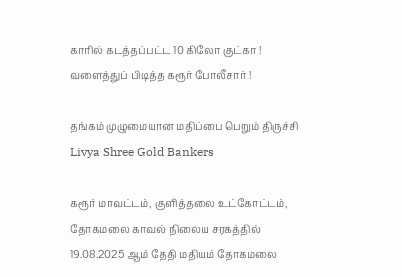காரில் கடத்தப்பட்ட 10 கிலோ குட்கா ! வளைத்துப் பிடித்த கரூர் போலீசார் !

தங்கம் முழுமையான மதிப்பை பெறும் திருச்சி Livya Shree Gold Bankers

கரூர் மாவட்டம், குளித்தலை உட்கோட்டம், தோகமலை காவல் நிலைய சரகத்தில் 19.08.2025 ஆம் தேதி மதியம் தோகமலை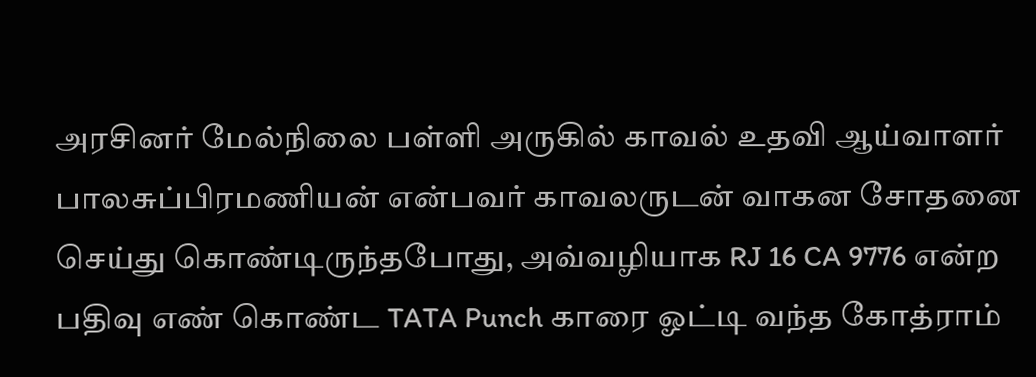அரசினர் மேல்நிலை பள்ளி அருகில் காவல் உதவி ஆய்வாளர்  பாலசுப்பிரமணியன் என்பவர் காவலருடன் வாகன சோதனை செய்து கொண்டிருந்தபோது, அவ்வழியாக RJ 16 CA 9776 என்ற பதிவு எண் கொண்ட TATA Punch காரை ஓட்டி வந்த கோத்ராம்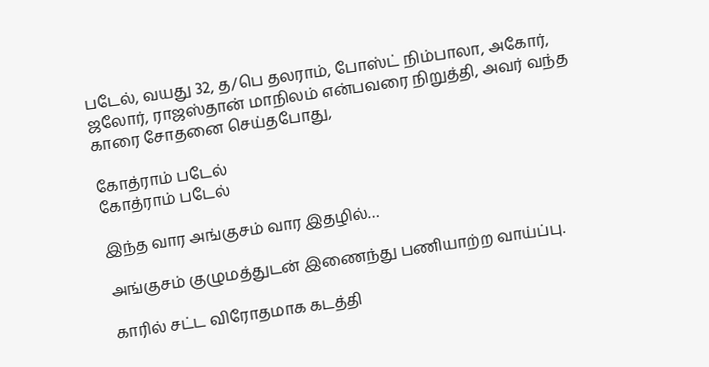படேல், வயது 32, த/பெ தலராம், போஸ்ட் நிம்பாலா, அகோர், ஜலோர், ராஜஸ்தான் மாநிலம் என்பவரை நிறுத்தி, அவர் வந்த காரை சோதனை செய்தபோது,

கோத்ராம் படேல்
கோத்ராம் படேல்

இந்த வார அங்குசம் வார இதழில்…

அங்குசம் குழுமத்துடன் இணைந்து பணியாற்ற வாய்ப்பு.

காரில் சட்ட விரோதமாக கடத்தி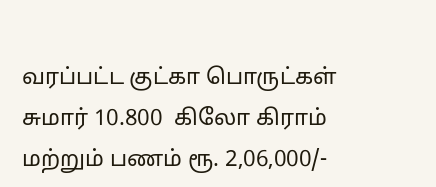வரப்பட்ட குட்கா பொருட்கள் சுமார் 10.800  கிலோ கிராம் மற்றும் பணம் ரூ. 2,06,000/-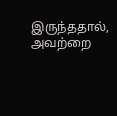இருந்ததால், அவற்றை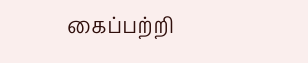கைப்பற்றி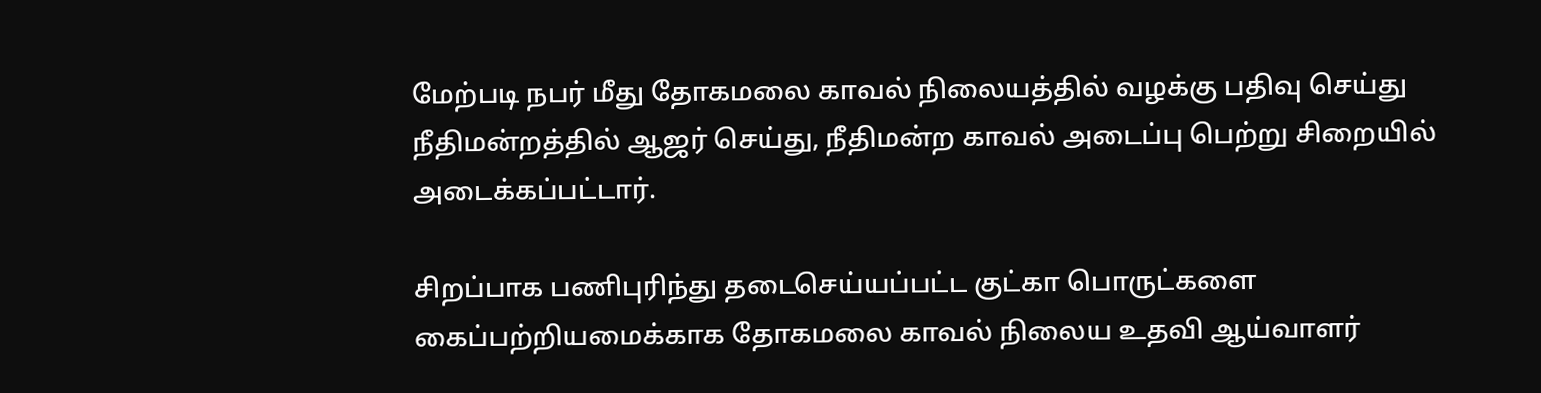மேற்படி நபர் மீது தோகமலை காவல் நிலையத்தில் வழக்கு பதிவு செய்து நீதிமன்றத்தில் ஆஜர் செய்து, நீதிமன்ற காவல் அடைப்பு பெற்று சிறையில் அடைக்கப்பட்டார்.

சிறப்பாக பணிபுரிந்து தடைசெய்யப்பட்ட குட்கா பொருட்களை கைப்பற்றியமைக்காக தோகமலை காவல் நிலைய உதவி ஆய்வாளர்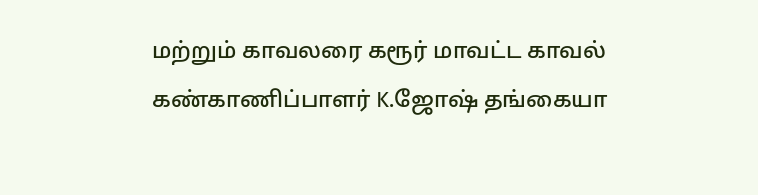மற்றும் காவலரை கரூர் மாவட்ட காவல் கண்காணிப்பாளர் K.ஜோஷ் தங்கையா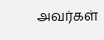அவர்கள்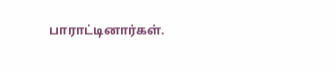பாராட்டினார்கள்.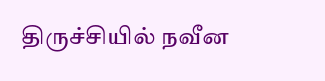திருச்சியில் நவீன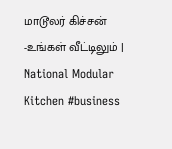மாடூலர் கிச்சன் -உங்கள் வீட்டிலும் | National Modular Kitchen #business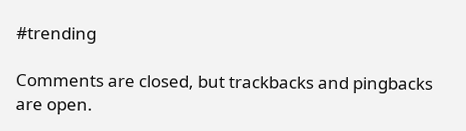#trending

Comments are closed, but trackbacks and pingbacks are open.